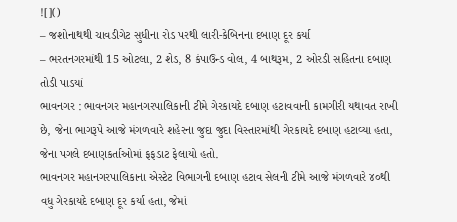![]()
– જશોનાથથી ચાવડીગેટ સુધીના રોડ પરથી લારી-કેબિનના દબાણ દૂર કર્યા
– ભરતનગરમાંથી 15 ઓટલા, 2 શેડ, 8 કંપાઉન્ડ વોલ, 4 બાથરૂમ, 2 ઓરડી સહિતના દબાણ તોડી પાડયાં
ભાવનગર : ભાવનગર મહાનગરપાલિકાની ટીમે ગેરકાયદે દબાણ હટાવવાની કામગીરી યથાવત રાખી છે, જેના ભાગરૂપે આજે મંગળવારે શહેરના જુદા જુદા વિસ્તારમાંથી ગેરકાયદે દબાણ હટાવ્યા હતા, જેના પગલે દબાણકર્તાઓમાં ફફડાટ ફેલાયો હતો.
ભાવનગર મહાનગરપાલિકાના એસ્ટેટ વિભાગની દબાણ હટાવ સેલની ટીમે આજે મંગળવારે ૪૦થી વધુ ગેરકાયદે દબાણ દૂર કર્યા હતા, જેમાં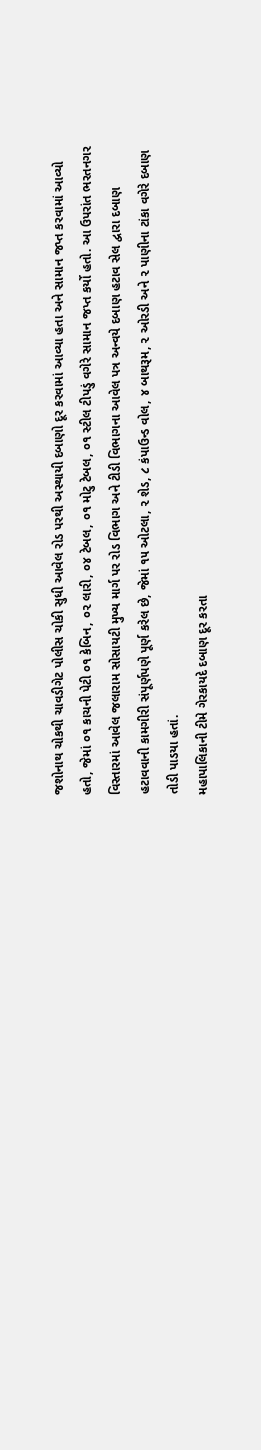જશોનાથ ચોકથી ચાવડીગેટ પોલીસ ચોકી સુધી આવેલ રોડ પરથી અસ્થાયી દબાણો દૂર કરવામાં આવ્યા હતા અને સામાન જપ્ત કરવામાં આવ્યો હતો, જેમાં ૦૧ કાચની પેટી ૦૧ કેબિન, ૦૨ લારી, ૦૪ ટેબલ, ૦૧ મોટુ ટેબલ, ૦૧ સ્ટીલ ટીપડું વગેરે સામાન જપ્ત કર્યો હતો. આ ઉપરાંત ભરતનગર વિસ્તારમાં આવેલ જલારામ સોસાયટી મુખ્ય માર્ગ પર રોડ વિભાગ અને ટીડી વિભાગના આવેલ પત્ર અન્વયે દબાણ હટાવ સેલ દ્વારા દબાણ હટાવવાની કામગીરી સંપૂર્ણપણે પૂર્ણ કરેલ છે, જેમાં ૧૫ ઓટલા, ૨ શેડ, ૮ કંપાઉન્ડ વોલ, ૪ બાથરૂમ, ૨ ઓરડી અને ૨ પાણીના ટાંકા વગેરે દબાણ તોડી પાડયા હતાં.
મહાપાલિકાની ટીમે ગેરકાયદે દબાણ દૂર કરતા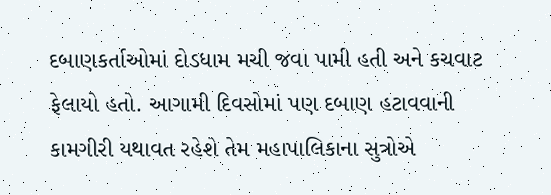દબાણકર્તાઓમાં દોડધામ મચી જવા પામી હતી અને કચવાટ ફેલાયો હતો. આગામી દિવસોમાં પણ દબાણ હટાવવાની કામગીરી યથાવત રહેશે તેમ મહાપાલિકાના સુત્રોએ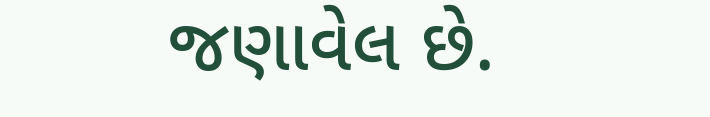જણાવેલ છે.